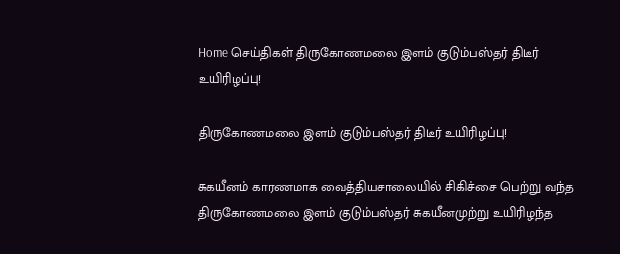Home செய்திகள் திருகோணமலை இளம் குடும்பஸ்தர் திடீர் உயிரிழப்பு!

திருகோணமலை இளம் குடும்பஸ்தர் திடீர் உயிரிழப்பு!

சுகயீனம் காரணமாக வைத்தியசாலையில் சிகிச்சை பெற்று வந்த திருகோணமலை இளம் குடும்பஸ்தர் சுகயீனமுற்று உயிரிழந்த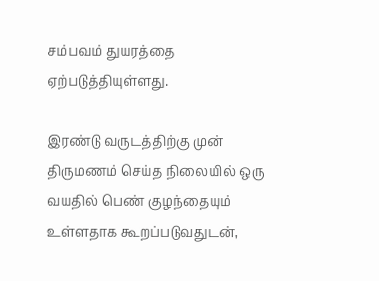சம்பவம் துயரத்தை ஏற்படுத்தியுள்ளது.

இரண்டு வருடத்திற்கு முன் திருமணம் செய்த நிலையில் ஒரு வயதில் பெண் குழந்தையும் உள்ளதாக கூறப்படுவதுடன்,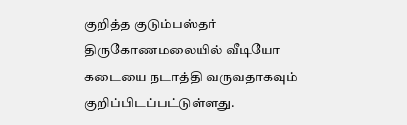குறித்த குடும்பஸ்தர் திருகோணமலையில் வீடியோ கடையை நடாத்தி வருவதாகவும் குறிப்பிடப்பட்டுள்ளது.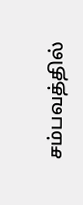சம்பவத்தில்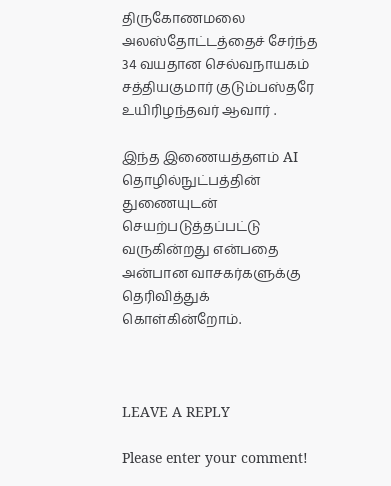திருகோணமலை அலஸ்தோட்டத்தைச் சேர்ந்த 34 வயதான செல்வநாயகம் சத்தியகுமார் குடும்பஸ்தரே உயிரிழந்தவர் ஆவார் .

இந்த இணையத்தளம் AI தொழில்நுட்பத்தின் துணையுடன் செயற்படுத்தப்பட்டு வருகின்றது என்பதை அன்பான வாசகர்களுக்கு தெரிவித்துக் கொள்கின்றோம்.



LEAVE A REPLY

Please enter your comment!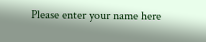Please enter your name here